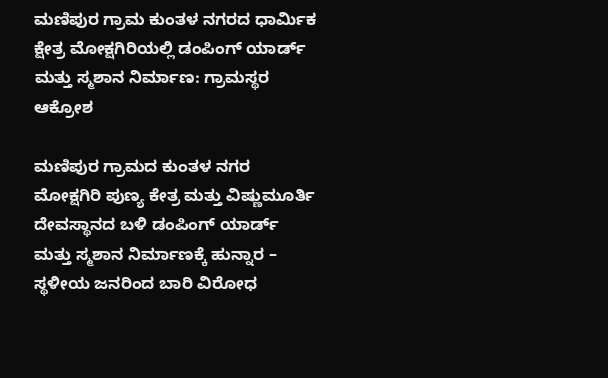ಮಣಿಪುರ ಗ್ರಾಮ ಕುಂತಳ ನಗರದ ಧಾರ್ಮಿಕ ಕ್ಷೇತ್ರ ಮೋಕ್ಷಗಿರಿಯಲ್ಲಿ ಡಂಪಿಂಗ್ ಯಾರ್ಡ್ ಮತ್ತು ಸ್ಮಶಾನ ನಿರ್ಮಾಣ: ಗ್ರಾಮಸ್ಥರ ಆಕ್ರೋಶ

ಮಣಿಪುರ ಗ್ರಾಮದ ಕುಂತಳ ನಗರ ಮೋಕ್ಷಗಿರಿ ಪುಣ್ಯ ಕೇತ್ರ ಮತ್ತು ವಿಷ್ಣುಮೂರ್ತಿ ದೇವಸ್ಥಾನದ ಬಳಿ ಡಂಪಿಂಗ್ ಯಾರ್ಡ್ ಮತ್ತು ಸ್ಮಶಾನ ನಿರ್ಮಾಣಕ್ಕೆ ಹುನ್ನಾರ – ಸ್ಥಳೀಯ ಜನರಿಂದ ಬಾರಿ ವಿರೋಧ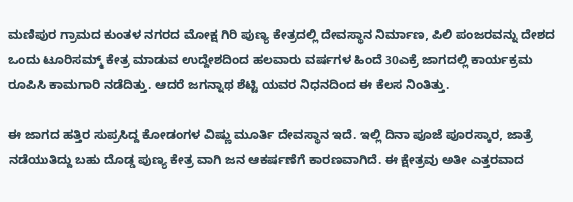ಮಣಿಪುರ ಗ್ರಾಮದ ಕುಂತಳ ನಗರದ ಮೋಕ್ಷ ಗಿರಿ ಪುಣ್ಯ ಕೇತ್ರದಲ್ಲಿ ದೇವಸ್ಥಾನ ನಿರ್ಮಾಣ, ಪಿಲಿ ಪಂಜರವನ್ನು ದೇಶದ ಒಂದು ಟೂರಿಸಮ್ಮ್ ಕೇತ್ರ ಮಾಡುವ ಉದ್ದೇಶದಿಂದ ಹಲವಾರು ವರ್ಷಗಳ ಹಿಂದೆ 30ಎಕ್ರೆ ಜಾಗದಲ್ಲಿ ಕಾರ್ಯಕ್ರಮ ರೂಪಿಸಿ ಕಾಮಗಾರಿ ನಡೆದಿತ್ತು. ಆದರೆ ಜಗನ್ನಾಥ ಶೆಟ್ಟಿ ಯವರ ನಿಧನದಿಂದ ಈ ಕೆಲಸ ನಿಂತಿತ್ತು.

ಈ ಜಾಗದ ಹತ್ತಿರ ಸುಪ್ರಸಿದ್ದ ಕೋಡಂಗಳ ವಿಷ್ಣು ಮೂರ್ತಿ ದೇವಸ್ಥಾನ ಇದೆ. ಇಲ್ಲಿ ದಿನಾ ಪೂಜೆ ಪೂರಸ್ಕಾರ, ಜಾತ್ರೆ ನಡೆಯುತಿದ್ದು ಬಹು ದೊಡ್ಡ ಪುಣ್ಯ ಕೇತ್ರ ವಾಗಿ ಜನ ಆಕರ್ಷಣೆಗೆ ಕಾರಣವಾಗಿದೆ. ಈ ಕ್ಷೇತ್ರವು ಅತೀ ಎತ್ತರವಾದ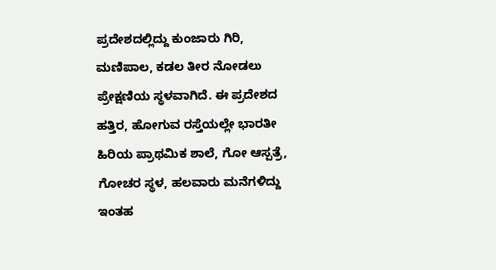ಪ್ರದೇಶದಲ್ಲಿದ್ದು ಕುಂಜಾರು ಗಿರಿ, ಮಣಿಪಾಲ, ಕಡಲ ತೀರ ನೋಡಲು ಪ್ರೇಕ್ಷಣಿಯ ಸ್ಥಳವಾಗಿದೆ. ಈ ಪ್ರದೇಶದ ಹತ್ತಿರ, ಹೋಗುವ ರಸ್ತೆಯಲ್ಲೇ ಭಾರತೀ ಹಿರಿಯ ಪ್ರಾಥಮಿಕ ಶಾಲೆ, ಗೋ ಆಸ್ಪತ್ರೆ, ಗೋಚರ ಸ್ಥಳ, ಹಲವಾರು ಮನೆಗಳಿದ್ದು ಇಂತಹ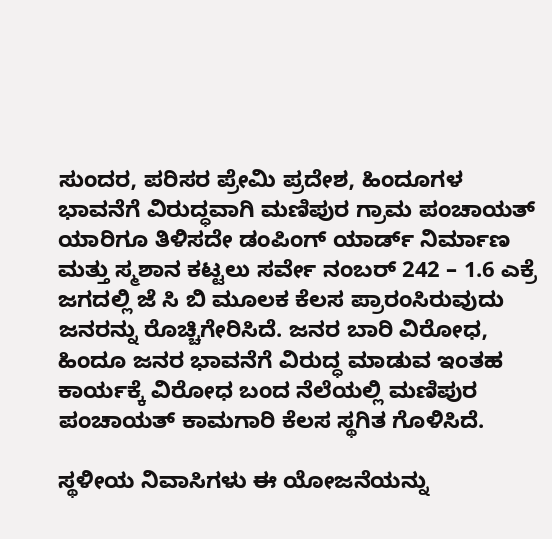ಸುಂದರ, ಪರಿಸರ ಪ್ರೇಮಿ ಪ್ರದೇಶ, ಹಿಂದೂಗಳ ಭಾವನೆಗೆ ವಿರುದ್ಧವಾಗಿ ಮಣಿಪುರ ಗ್ರಾಮ ಪಂಚಾಯತ್ ಯಾರಿಗೂ ತಿಳಿಸದೇ ಡಂಪಿಂಗ್ ಯಾರ್ಡ್ ನಿರ್ಮಾಣ ಮತ್ತು ಸ್ಮಶಾನ ಕಟ್ಟಲು ಸರ್ವೇ ನಂಬರ್ 242 – 1.6 ಎಕ್ರೆ ಜಗದಲ್ಲಿ ಜೆ ಸಿ ಬಿ ಮೂಲಕ ಕೆಲಸ ಪ್ರಾರಂಸಿರುವುದು ಜನರನ್ನು ರೊಚ್ಚಿಗೇರಿಸಿದೆ. ಜನರ ಬಾರಿ ವಿರೋಧ, ಹಿಂದೂ ಜನರ ಭಾವನೆಗೆ ವಿರುದ್ಧ ಮಾಡುವ ಇಂತಹ ಕಾರ್ಯಕ್ಕೆ ವಿರೋಧ ಬಂದ ನೆಲೆಯಲ್ಲಿ ಮಣಿಪುರ ಪಂಚಾಯತ್ ಕಾಮಗಾರಿ ಕೆಲಸ ಸ್ಥಗಿತ ಗೊಳಿಸಿದೆ.

ಸ್ಥಳೀಯ ನಿವಾಸಿಗಳು ಈ ಯೋಜನೆಯನ್ನು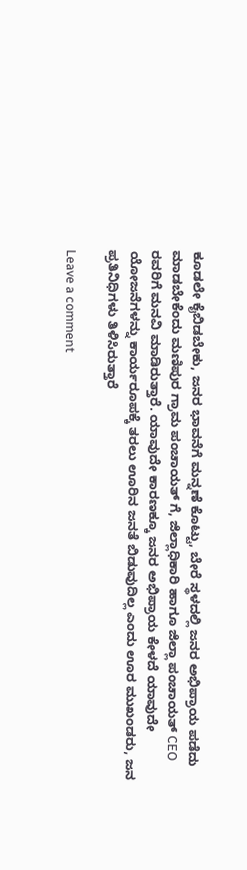ಕೂಡಲೇ ಕೈಬಿಡಬೇಕು, ಜನರ ಭಾವನೆಗೆ ಮನ್ನಣೆ ಕೊಟ್ಟು, ಬೇರೆ ಸ್ಥಳದಲ್ಲಿ ಜನರ ಅಭಿಪ್ರಾಯ ಪಡೆದು ಮಾಡಬೇಕೆಂದು ಮಣಿಪುರ ಗ್ರಾಮ ಪಂಚಾಯತ್ ಗೆ, ಜಿಲ್ಲಾಧಿಕಾರಿ ಹಾಗೂ ಜಿಲ್ಲಾ ಪಂಚಾಯತ್ CEO ರವರಿಗೆ ಮನವಿ ಮಾಡಿರುತ್ತಾರೆ. ಯಾವುದೇ ಕಾರಣಕ್ಕೂ ಜನರ ಅಭಿಪ್ರಾಯ ಕೇಳದೆ ಯಾವುದೇ ಯೋಜನೆಗಳನ್ನು ಕಾರ್ಯರೂಪಕ್ಕೆ ತರಲು ಊರಿನ ಜನತೆ ಬಿಡುವುದಿಲ್ಲ ಎಂದು ಊರ ಮುಖಂಡರು, ಜನ ಪ್ರತಿನಿಧಿಗಳು ತಿಳಿಸಿರುತ್ತಾರೆ

Leave a comment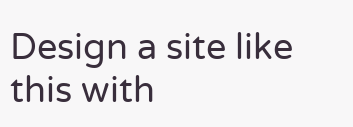Design a site like this with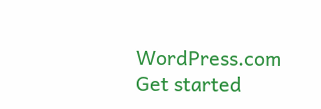WordPress.com
Get started